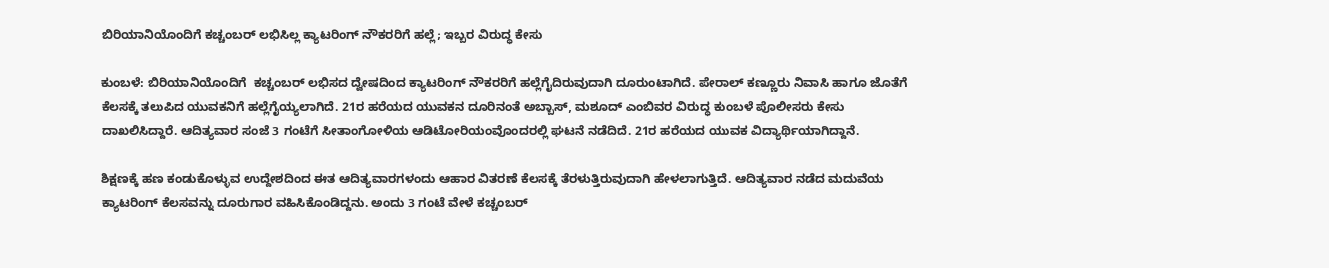ಬಿರಿಯಾನಿಯೊಂದಿಗೆ ಕಚ್ಚಂಬರ್ ಲಭಿಸಿಲ್ಲ ಕ್ಯಾಟರಿಂಗ್ ನೌಕರರಿಗೆ ಹಲ್ಲೆ; ಇಬ್ಬರ ವಿರುದ್ಧ ಕೇಸು

ಕುಂಬಳೆ: ಬಿರಿಯಾನಿಯೊಂದಿಗೆ  ಕಚ್ಚಂಬರ್ ಲಭಿಸದ ದ್ವೇಷದಿಂದ ಕ್ಯಾಟರಿಂಗ್ ನೌಕರರಿಗೆ ಹಲ್ಲೆಗೈದಿರುವುದಾಗಿ ದೂರುಂಟಾಗಿದೆ. ಪೇರಾಲ್ ಕಣ್ಣೂರು ನಿವಾಸಿ ಹಾಗೂ ಜೊತೆಗೆ ಕೆಲಸಕ್ಕೆ ತಲುಪಿದ ಯುವಕನಿಗೆ ಹಲ್ಲೆಗೈಯ್ಯಲಾಗಿದೆ. 21ರ ಹರೆಯದ ಯುವಕನ ದೂರಿನಂತೆ ಅಬ್ಬಾಸ್, ಮಶೂದ್ ಎಂಬಿವರ ವಿರುದ್ಧ ಕುಂಬಳೆ ಪೊಲೀಸರು ಕೇಸು ದಾಖಲಿಸಿದ್ದಾರೆ. ಆದಿತ್ಯವಾರ ಸಂಜೆ 3 ಗಂಟೆಗೆ ಸೀತಾಂಗೋಳಿಯ ಆಡಿಟೋರಿಯಂವೊಂದರಲ್ಲಿ ಘಟನೆ ನಡೆದಿದೆ. 21ರ ಹರೆಯದ ಯುವಕ ವಿದ್ಯಾರ್ಥಿಯಾಗಿದ್ದಾನೆ.

ಶಿಕ್ಷಣಕ್ಕೆ ಹಣ ಕಂಡುಕೊಳ್ಳುವ ಉದ್ದೇಶದಿಂದ ಈತ ಆದಿತ್ಯವಾರಗಳಂದು ಆಹಾರ ವಿತರಣೆ ಕೆಲಸಕ್ಕೆ ತೆರಳುತ್ತಿರುವುದಾಗಿ ಹೇಳಲಾಗುತ್ತಿದೆ. ಆದಿತ್ಯವಾರ ನಡೆದ ಮದುವೆಯ ಕ್ಯಾಟರಿಂಗ್ ಕೆಲಸವನ್ನು ದೂರುಗಾರ ವಹಿಸಿಕೊಂಡಿದ್ದನು. ಅಂದು 3 ಗಂಟೆ ವೇಳೆ ಕಚ್ಚಂಬರ್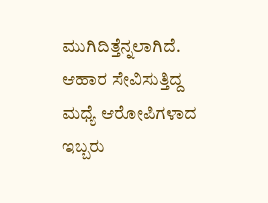ಮುಗಿದಿತ್ತೆನ್ನಲಾಗಿದೆ. ಆಹಾರ ಸೇವಿಸುತ್ತಿದ್ದ ಮಧ್ಯೆ ಆರೋಪಿಗಳಾದ ಇಬ್ಬರು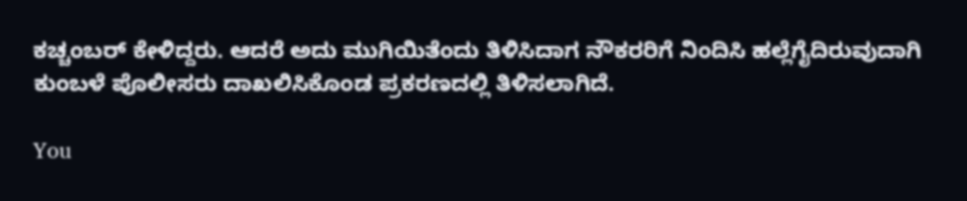ಕಚ್ಚಂಬರ್ ಕೇಳಿದ್ದರು. ಆದರೆ ಅದು ಮುಗಿಯಿತೆಂದು ತಿಳಿಸಿದಾಗ ನೌಕರರಿಗೆ ನಿಂದಿಸಿ ಹಲ್ಲೆಗೈದಿರುವುದಾಗಿ ಕುಂಬಳೆ ಪೊಲೀಸರು ದಾಖಲಿಸಿಕೊಂಡ ಪ್ರಕರಣದಲ್ಲಿ ತಿಳಿಸಲಾಗಿದೆ.

You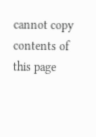cannot copy contents of this page